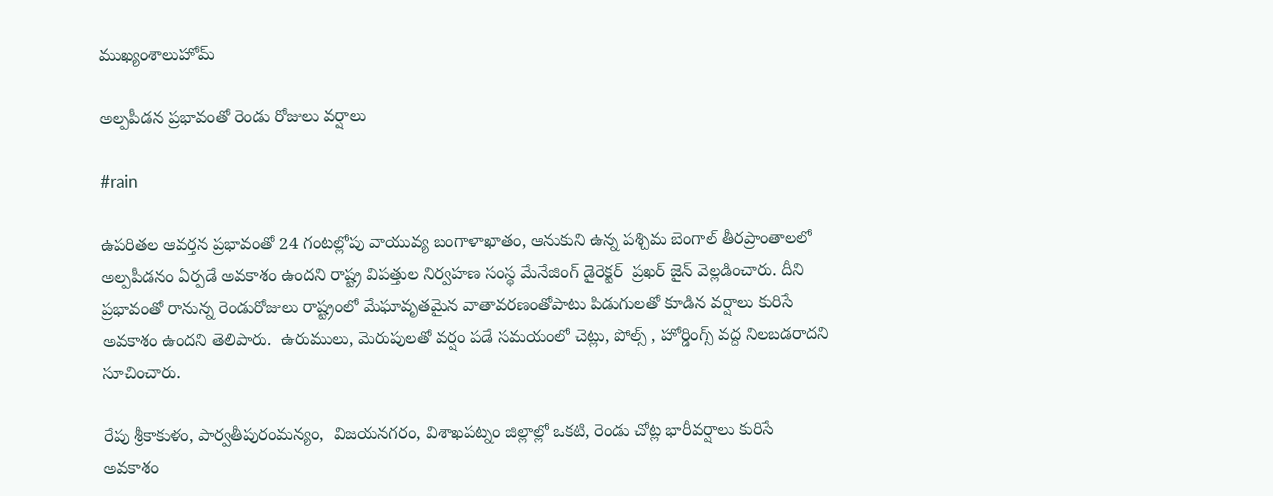ముఖ్యంశాలుహోమ్

అల్పపీడన ప్రభావంతో రెండు రోజులు వర్షాలు

#rain

ఉపరితల ఆవర్తన ప్రభావంతో 24 గంటల్లోపు వాయువ్య బంగాళాఖాతం, ఆనుకుని ఉన్న పశ్చిమ బెంగాల్ తీరప్రాంతాలలో అల్పపీడనం ఏర్పడే అవకాశం ఉందని రాష్ట్ర విపత్తుల నిర్వహణ సంస్థ మేనేజింగ్ డైరెక్టర్  ప్రఖర్ జైన్ వెల్లడించారు. దీని ప్రభావంతో రానున్న రెండురోజులు రాష్ట్రంలో మేఘావృతమైన వాతావరణంతోపాటు పిడుగులతో కూడిన వర్షాలు కురిసే అవకాశం ఉందని తెలిపారు.  ఉరుములు, మెరుపులతో వర్షం పడే సమయంలో చెట్లు, పోల్స్ , హోర్డింగ్స్ వద్ద నిలబడరాదని సూచించారు.

రేపు శ్రీకాకుళం, పార్వతీపురంమన్యం,  విజయనగరం, విశాఖపట్నం జిల్లాల్లో ఒకటి, రెండు చోట్ల భారీవర్షాలు కురిసే అవకాశం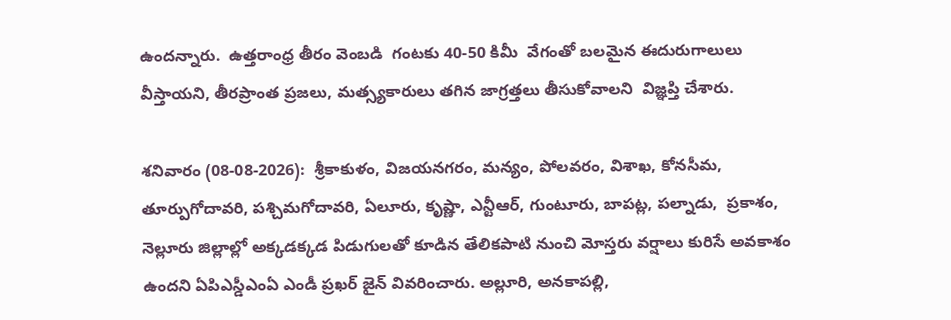ఉందన్నారు.  ఉత్తరాంధ్ర తీరం వెంబడి  గంటకు 40-50 కిమీ  వేగంతో బలమైన ఈదురుగాలులు వీస్తాయని, తీరప్రాంత ప్రజలు, మత్స్యకారులు తగిన జాగ్రత్తలు తీసుకోవాలని  విజ్ఞప్తి చేశారు.

శనివారం (08-08-2026):  శ్రీకాకుళం, విజయనగరం, మన్యం, పోలవరం, విశాఖ, కోనసీమ, తూర్పుగోదావరి, పశ్చిమగోదావరి, ఏలూరు, కృష్ణా, ఎన్టీఆర్, గుంటూరు, బాపట్ల, పల్నాడు,  ప్రకాశం, నెల్లూరు జిల్లాల్లో అక్కడక్కడ పిడుగులతో కూడిన తేలికపాటి నుంచి మోస్తరు వర్షాలు కురిసే అవకాశం ఉందని ఏపిఎస్డీఎంఏ ఎండీ ప్రఖర్ జైన్ వివరించారు. అల్లూరి, అనకాపల్లి,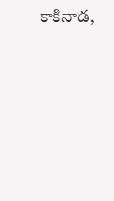కాకినాడ,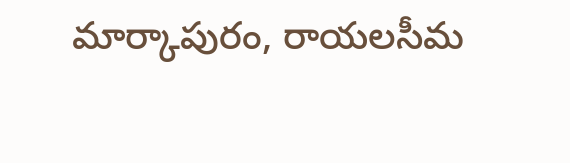మార్కాపురం, రాయలసీమ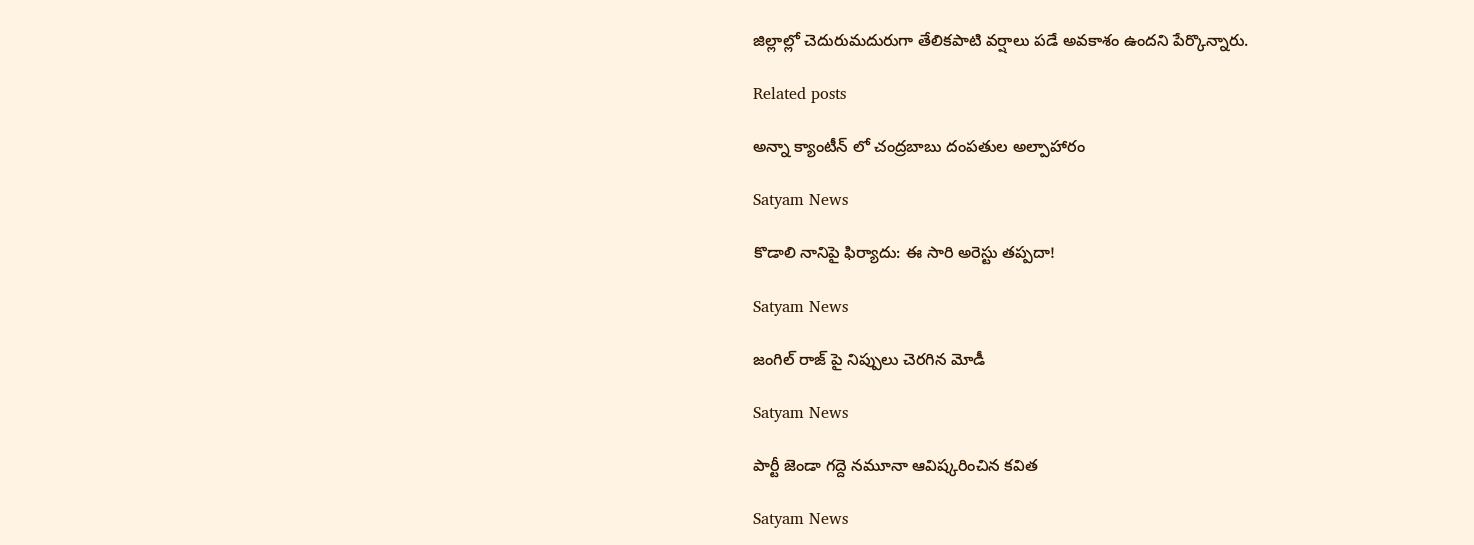జిల్లాల్లో చెదురుమదురుగా తేలికపాటి వర్షాలు పడే అవకాశం ఉందని పేర్కొన్నారు.

Related posts

అన్నా క్యాంటీన్ లో చంద్రబాబు దంపతుల అల్పాహారం

Satyam News

కొడాలి నానిపై ఫిర్యాదు: ఈ సారి అరెస్టు తప్పదా!

Satyam News

జంగిల్ రాజ్ పై నిప్పులు చెరగిన మోడీ

Satyam News

పార్టీ జెండా గద్దె నమూనా ఆవిష్కరించిన కవిత

Satyam News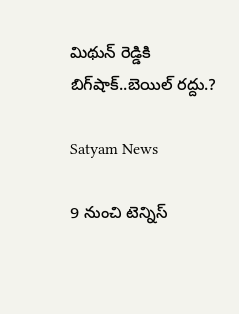మిథున్ రెడ్డికి బిగ్‌షాక్..బెయిల్ రద్దు.?

Satyam News

9 నుంచి టెన్నిస్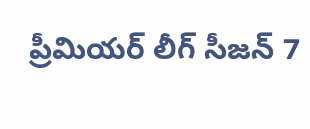ప్రీమియర్ లీగ్ సీజన్ 7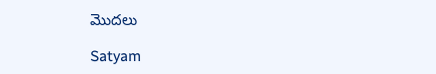మొదలు

Satyam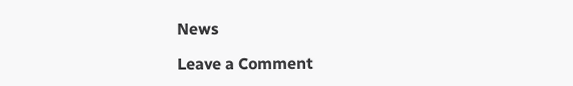News

Leave a Comment